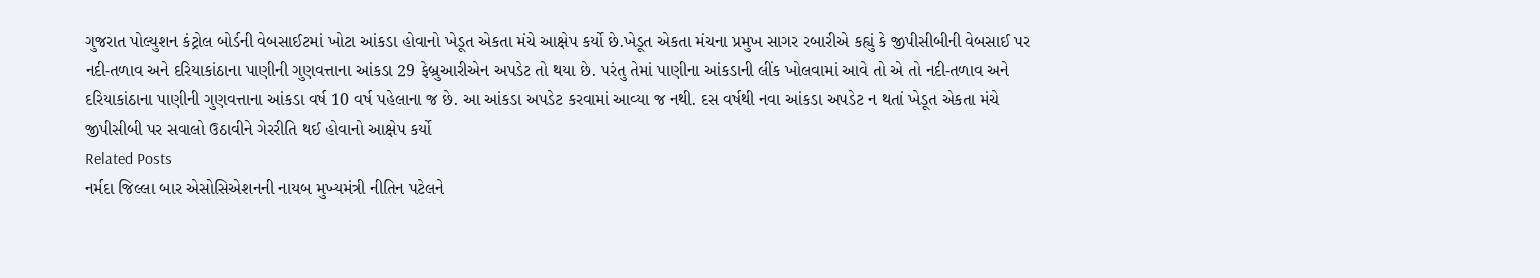ગુજરાત પોલ્યુશન કંટ્રોલ બોર્ડની વેબસાઈટમાં ખોટા આંકડા હોવાનો ખેડૂત એકતા મંચે આક્ષેપ કર્યો છે.ખેડૂત એકતા મંચના પ્રમુખ સાગર રબારીએ કહ્યું કે જીપીસીબીની વેબસાઈ પર નદી-તળાવ અને દરિયાકાંઠાના પાણીની ગુણવત્તાના આંકડા 29 ફેબ્રુઆરીએન અપડેટ તો થયા છે. પરંતુ તેમાં પાણીના આંકડાની લીંક ખોલવામાં આવે તો એ તો નદી-તળાવ અને દરિયાકાંઠાના પાણીની ગુણવત્તાના આંકડા વર્ષ 10 વર્ષ પહેલાના જ છે. આ આંકડા અપડેટ કરવામાં આવ્યા જ નથી. દસ વર્ષથી નવા આંકડા અપડેટ ન થતાં ખેડૂત એકતા મંચે જીપીસીબી પર સવાલો ઉઠાવીને ગેરરીતિ થઈ હોવાનો આક્ષેપ કર્યો
Related Posts
નર્મદા જિલ્લા બાર એસોસિએશનની નાયબ મુખ્યમંત્રી નીતિન પટેલને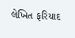લેખિત ફરિયાદ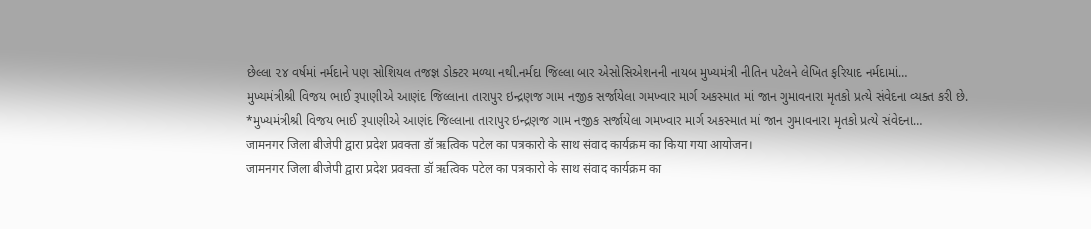છેલ્લા ૨૪ વર્ષમાં નર્મદાને પણ સોશિયલ તજજ્ઞ ડોક્ટર મળ્યા નથી.નર્મદા જિલ્લા બાર એસોસિએશનની નાયબ મુખ્યમંત્રી નીતિન પટેલને લેખિત ફરિયાદ નર્મદામાં…
મુખ્યમંત્રીશ્રી વિજય ભાઈ રૂપાણીએ આણંદ જિલ્લાના તારાપુર ઇન્દ્રણજ ગામ નજીક સર્જાયેલા ગમખ્વાર માર્ગ અકસ્માત માં જાન ગુમાવનારા મૃતકો પ્રત્યે સંવેદના વ્યક્ત કરી છે.
*મુખ્યમંત્રીશ્રી વિજય ભાઈ રૂપાણીએ આણંદ જિલ્લાના તારાપુર ઇન્દ્રણજ ગામ નજીક સર્જાયેલા ગમખ્વાર માર્ગ અકસ્માત માં જાન ગુમાવનારા મૃતકો પ્રત્યે સંવેદના…
जामनगर जिला बीजेपी द्वारा प्रदेश प्रवक्ता डॉ ऋत्विक पटेल का पत्रकारो के साथ संवाद कार्यक्रम का किया गया आयोजन।
जामनगर जिला बीजेपी द्वारा प्रदेश प्रवक्ता डॉ ऋत्विक पटेल का पत्रकारो के साथ संवाद कार्यक्रम का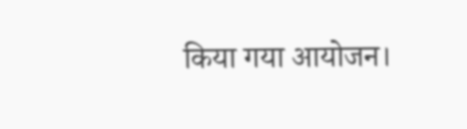किया गया आयोजन।